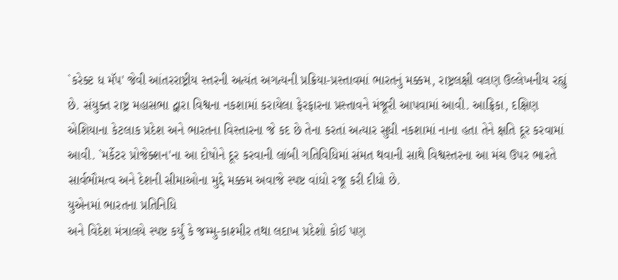`કરેક્ટ ધ મૅપ' જેવી આંતરરાષ્ટ્રીય સ્તરની અત્યંત અગત્યની પ્રક્રિયા-પ્રસ્તાવમાં ભારતનું મક્કમ, રાષ્ટ્રલક્ષી વલણ ઉલ્લેખનીય રહ્યું છે. સંયુક્ત રાષ્ટ્ર મહાસભા દ્વારા વિશ્વના નકશામાં કરાયેલા ફેરફારના પ્રસ્તાવને મંજૂરી આપવામાં આવી. આફ્રિકા, દક્ષિણ એશિયાના કેટલાક પ્રદેશ અને ભારતના વિસ્તારના જે કદ છે તેના કરતાં અત્યાર સુધી નકશામાં નાના હતા તેને ક્ષતિ દૂર કરવામાં આવી. `મર્કેટર પ્રોજેક્શન'ના આ દોષોને દૂર કરવાની લાંબી ગતિવિધિમાં સંમત થવાની સાથે વિશ્વસ્તરના આ મંચ ઉપર ભારતે સાર્વભૌમત્વ અને દેશની સીમાઓના મુદ્દે મક્કમ અવાજે સ્પષ્ટ વાંધો રજૂ કરી દીધો છે.
યુએનમાં ભારતના પ્રતિનિધિ
અને વિદેશ મંત્રાલયે સ્પષ્ટ કર્યું કે જમ્મુ-કાશ્મીર તથા લદાખ પ્રદેશો કોઈ પણ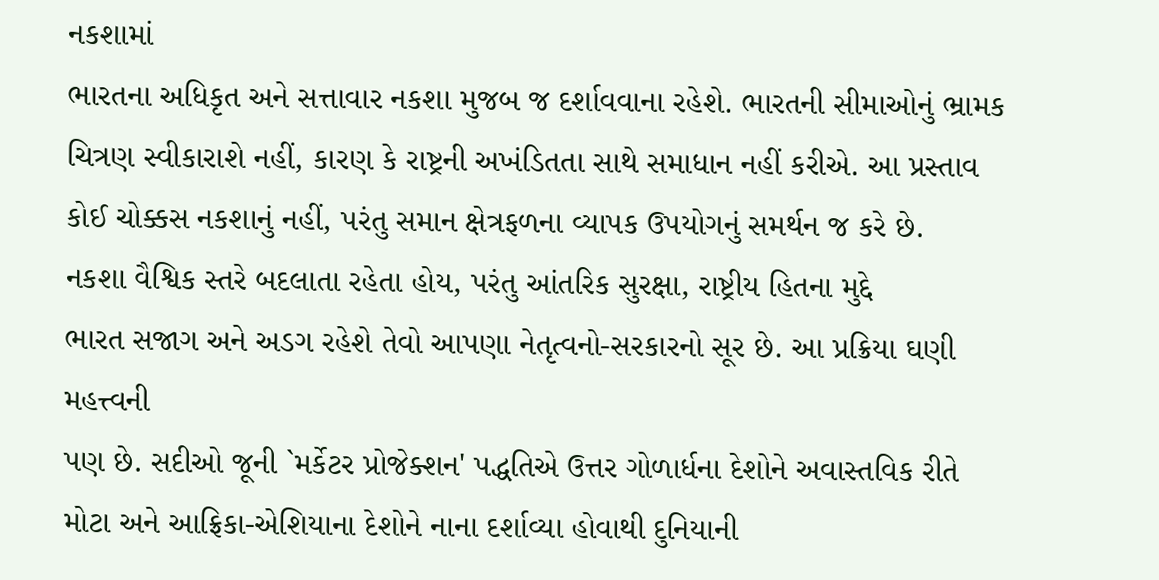નકશામાં
ભારતના અધિકૃત અને સત્તાવાર નકશા મુજબ જ દર્શાવવાના રહેશે. ભારતની સીમાઓનું ભ્રામક
ચિત્રણ સ્વીકારાશે નહીં, કારણ કે રાષ્ટ્રની અખંડિતતા સાથે સમાધાન નહીં કરીએ. આ પ્રસ્તાવ
કોઈ ચોક્કસ નકશાનું નહીં, પરંતુ સમાન ક્ષેત્રફળના વ્યાપક ઉપયોગનું સમર્થન જ કરે છે.
નકશા વૈશ્વિક સ્તરે બદલાતા રહેતા હોય, પરંતુ આંતરિક સુરક્ષા, રાષ્ટ્રીય હિતના મુદ્દે
ભારત સજાગ અને અડગ રહેશે તેવો આપણા નેતૃત્વનો-સરકારનો સૂર છે. આ પ્રક્રિયા ઘણી મહત્ત્વની
પણ છે. સદીઓ જૂની `મર્કેટર પ્રોજેક્શન' પદ્ધતિએ ઉત્તર ગોળાર્ધના દેશોને અવાસ્તવિક રીતે
મોટા અને આફ્રિકા-એશિયાના દેશોને નાના દર્શાવ્યા હોવાથી દુનિયાની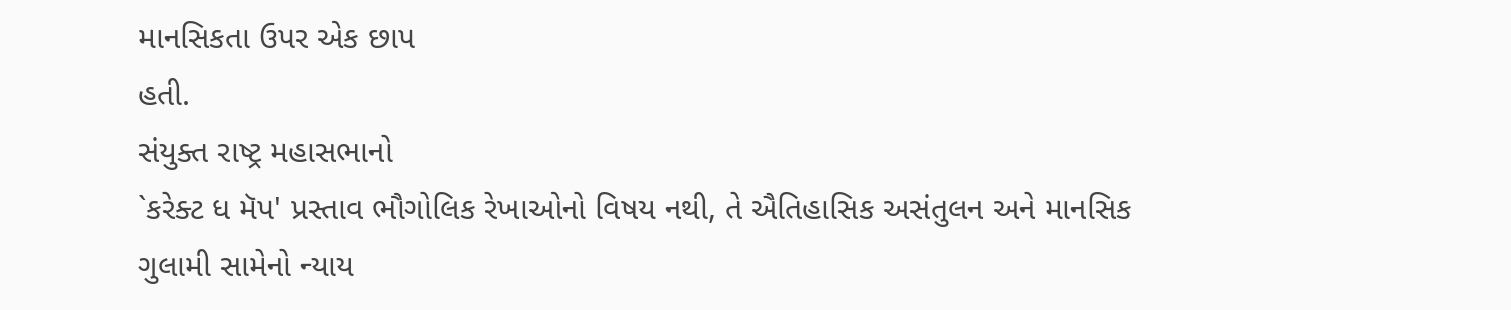માનસિકતા ઉપર એક છાપ
હતી.
સંયુક્ત રાષ્ટ્ર મહાસભાનો
`કરેક્ટ ધ મૅપ' પ્રસ્તાવ ભૌગોલિક રેખાઓનો વિષય નથી, તે ઐતિહાસિક અસંતુલન અને માનસિક
ગુલામી સામેનો ન્યાય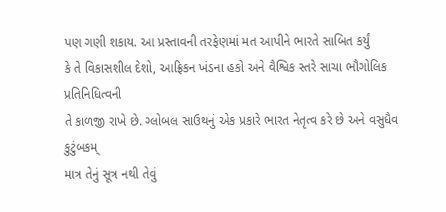પણ ગણી શકાય. આ પ્રસ્તાવની તરફેણમાં મત આપીને ભારતે સાબિત કર્યું
કે તે વિકાસશીલ દેશો, આફ્રિકન ખંડના હકો અને વૈશ્વિક સ્તરે સાચા ભૌગોલિક પ્રતિનિધિત્વની
તે કાળજી રાખે છે. ગ્લોબલ સાઉથનું એક પ્રકારે ભારત નેતૃત્વ કરે છે અને વસુધૈવ કુટુંબકમ્
માત્ર તેનું સૂત્ર નથી તેવું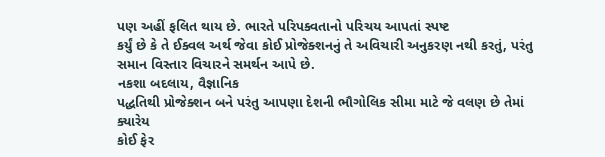પણ અહીં ફલિત થાય છે. ભારતે પરિપક્વતાનો પરિચય આપતાં સ્પષ્ટ
કર્યું છે કે તે ઈક્વલ અર્થ જેવા કોઈ પ્રોજેક્શનનું તે અવિચારી અનુકરણ નથી કરતું, પરંતુ
સમાન વિસ્તાર વિચારને સમર્થન આપે છે.
નકશા બદલાય, વૈજ્ઞાનિક
પદ્ધતિથી પ્રોજેક્શન બને પરંતુ આપણા દેશની ભૌગોલિક સીમા માટે જે વલણ છે તેમાં ક્યારેય
કોઈ ફેર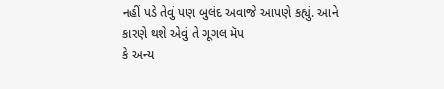નહીં પડે તેવું પણ બુલંદ અવાજે આપણે કહ્યું. આને કારણે થશે એવું તે ગૂગલ મૅપ
કે અન્ય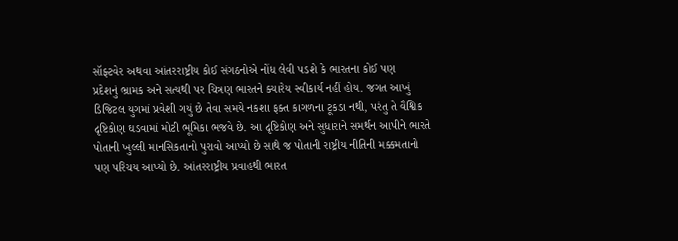સૉફ્ટવેર અથવા આંતરરાષ્ટ્રીય કોઈ સંગઠનોએ નોંધ લેવી પડશે કે ભારતના કોઈ પણ
પ્રદેશનું ભ્રામક અને સત્યથી પર ચિત્રણ ભારતને ક્યારેય સ્વીકાર્ય નહીં હોય. જગત આખું
ડિજિટલ યુગમાં પ્રવેશી ગયું છે તેવા સમયે નકશા ફક્ત કાગળના ટૂકડા નથી, પરંતુ તે વૈશ્વિક
દૃષ્ટિકોણ ઘડવામાં મોટી ભૂમિકા ભજવે છે. આ દૃષ્ટિકોણ અને સુધારાને સમર્થન આપીને ભારતે
પોતાની ખુલ્લી માનસિકતાનો પુરાવો આપ્યો છે સાથે જ પોતાની રાષ્ટ્રીય નીતિની મક્કમતાનો
પણ પરિચય આપ્યો છે. આંતરરાષ્ટ્રીય પ્રવાહથી ભારત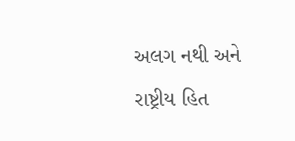અલગ નથી અને રાષ્ટ્રીય હિત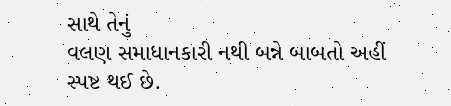સાથે તેનું
વલણ સમાધાનકારી નથી બન્ને બાબતો અહીં સ્પષ્ટ થઈ છે.